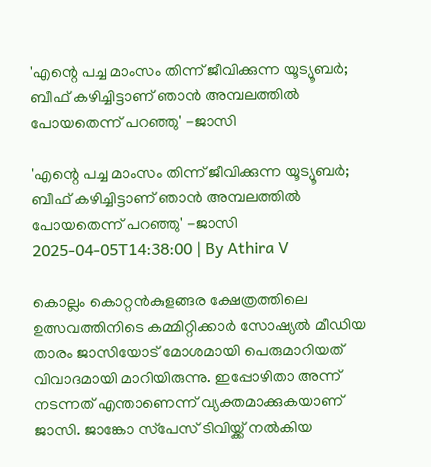'എന്റെ പച്ച മാംസം തിന്ന് ജീവിക്കുന്ന യൂട്യൂബര്‍; ബീഫ് കഴിച്ചിട്ടാണ് ഞാന്‍ അമ്പലത്തില്‍ പോയതെന്ന് പറഞ്ഞു' -ജാസി

'എന്റെ പച്ച മാംസം തിന്ന് ജീവിക്കുന്ന യൂട്യൂബര്‍; ബീഫ് കഴിച്ചിട്ടാണ് ഞാന്‍ അമ്പലത്തില്‍ പോയതെന്ന് പറഞ്ഞു' -ജാസി
2025-04-05T14:38:00 | By Athira V

കൊല്ലം കൊറ്റന്‍കുളങ്ങര ക്ഷേത്രത്തിലെ ഉത്സവത്തിനിടെ കമ്മിറ്റിക്കാര്‍ സോഷ്യല്‍ മീഡിയ താരം ജാസിയോട് മോശമായി പെരുമാറിയത് വിവാദമായി മാറിയിരുന്നു. ഇപ്പോഴിതാ അന്ന് നടന്നത് എന്താണെന്ന് വ്യക്തമാക്കുകയാണ് ജാസി. ജാങ്കോ സ്‌പേസ് ടിവിയ്ക്ക് നല്‍കിയ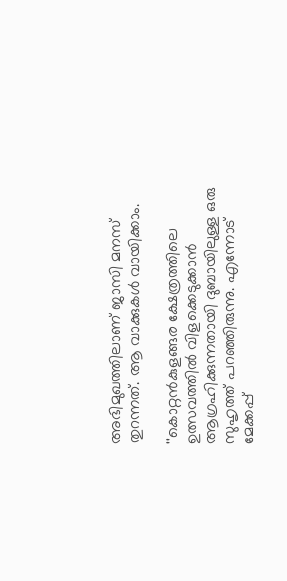അഭിമുഖത്തിലാണ് ജാസി മനസ് തുറന്നത്. ആ വാക്കുകള്‍ വായിക്കാം.

''കൊറ്റന്‍കുളങ്ങര ക്ഷേത്രത്തിലെ ഉത്സവത്തില്‍ വിളക്കെടുക്കാന്‍ ആഗ്രഹിക്കുന്നതായി ദുബായിലുള്ള ഒരു സുഹൃത്ത് പറഞ്ഞിരുന്നു. എന്നോട് മേക്കപ്പ്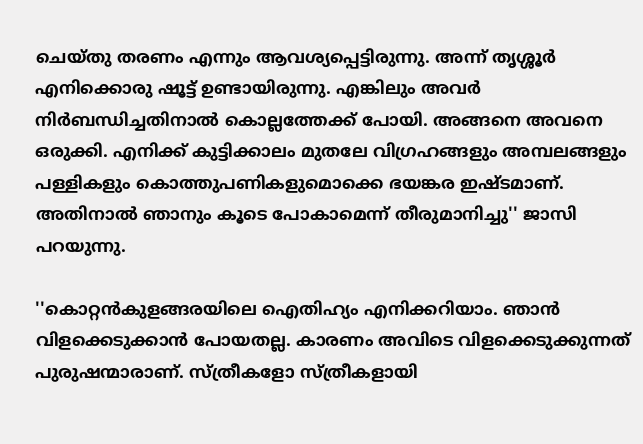ചെയ്തു തരണം എന്നും ആവശ്യപ്പെട്ടിരുന്നു. അന്ന് തൃശ്ശൂര്‍ എനിക്കൊരു ഷൂട്ട് ഉണ്ടായിരുന്നു. എങ്കിലും അവര്‍ നിര്‍ബന്ധിച്ചതിനാല്‍ കൊല്ലത്തേക്ക് പോയി. അങ്ങനെ അവനെ ഒരുക്കി. എനിക്ക് കുട്ടിക്കാലം മുതലേ വിഗ്രഹങ്ങളും അമ്പലങ്ങളും പള്ളികളും കൊത്തുപണികളുമൊക്കെ ഭയങ്കര ഇഷ്ടമാണ്. അതിനാല്‍ ഞാനും കൂടെ പോകാമെന്ന് തീരുമാനിച്ചു'' ജാസി പറയുന്നു.

''കൊറ്റന്‍കുളങ്ങരയിലെ ഐതിഹ്യം എനിക്കറിയാം. ഞാന്‍ വിളക്കെടുക്കാന്‍ പോയതല്ല. കാരണം അവിടെ വിളക്കെടുക്കുന്നത് പുരുഷന്മാരാണ്. സ്ത്രീകളോ സ്ത്രീകളായി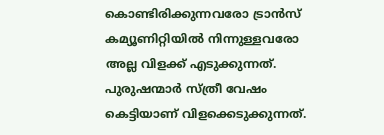കൊണ്ടിരിക്കുന്നവരോ ട്രാന്‍സ് കമ്യൂണിറ്റിയില്‍ നിന്നുള്ളവരോ അല്ല വിളക്ക് എടുക്കുന്നത്. പുരുഷന്മാര്‍ സ്ത്രീ വേഷം കെട്ടിയാണ് വിളക്കെടുക്കുന്നത്.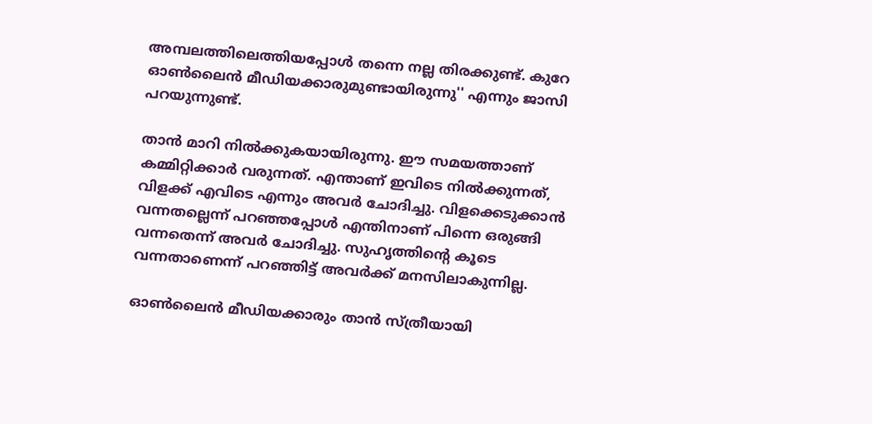അമ്പലത്തിലെത്തിയപ്പോള്‍ തന്നെ നല്ല തിരക്കുണ്ട്. കുറേ ഓണ്‍ലൈന്‍ മീഡിയക്കാരുമുണ്ടായിരുന്നു'' എന്നും ജാസി പറയുന്നുണ്ട്.

താന്‍ മാറി നില്‍ക്കുകയായിരുന്നു. ഈ സമയത്താണ് കമ്മിറ്റിക്കാര്‍ വരുന്നത്. എന്താണ് ഇവിടെ നില്‍ക്കുന്നത്, വിളക്ക് എവിടെ എന്നും അവര്‍ ചോദിച്ചു. വിളക്കെടുക്കാന്‍ വന്നതല്ലെന്ന് പറഞ്ഞപ്പോള്‍ എന്തിനാണ് പിന്നെ ഒരുങ്ങി വന്നതെന്ന് അവര്‍ ചോദിച്ചു. സുഹൃത്തിന്റെ കൂടെ വന്നതാണെന്ന് പറഞ്ഞിട്ട് അവര്‍ക്ക് മനസിലാകുന്നില്ല.

ഓണ്‍ലൈന്‍ മീഡിയക്കാരും താന്‍ സ്ത്രീയായി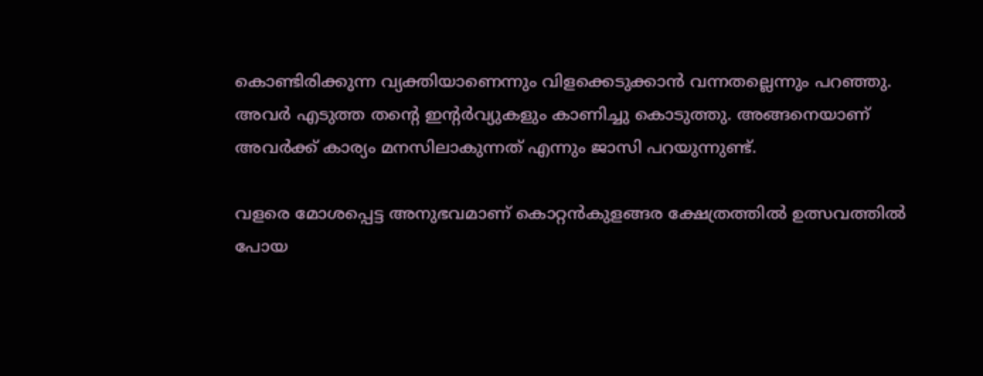കൊണ്ടിരിക്കുന്ന വ്യക്തിയാണെന്നും വിളക്കെടുക്കാന്‍ വന്നതല്ലെന്നും പറഞ്ഞു. അവര്‍ എടുത്ത തന്റെ ഇന്റര്‍വ്യുകളും കാണിച്ചു കൊടുത്തു. അങ്ങനെയാണ് അവര്‍ക്ക് കാര്യം മനസിലാകുന്നത് എന്നും ജാസി പറയുന്നുണ്ട്.

വളരെ മോശപ്പെട്ട അനുഭവമാണ് കൊറ്റന്‍കുളങ്ങര ക്ഷേത്രത്തില്‍ ഉത്സവത്തില്‍ പോയ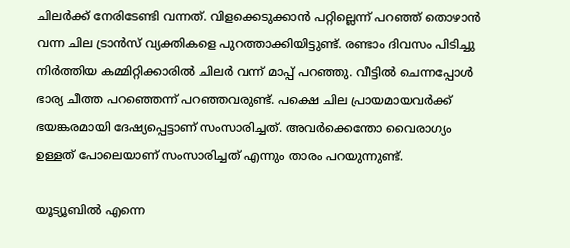ചിലര്‍ക്ക് നേരിടേണ്ടി വന്നത്. വിളക്കെടുക്കാന്‍ പറ്റില്ലെന്ന് പറഞ്ഞ് തൊഴാന്‍ വന്ന ചില ട്രാന്‍സ് വ്യക്തികളെ പുറത്താക്കിയിട്ടുണ്ട്. രണ്ടാം ദിവസം പിടിച്ചു നിര്‍ത്തിയ കമ്മിറ്റിക്കാരില്‍ ചിലര്‍ വന്ന് മാപ്പ് പറഞ്ഞു. വീട്ടില്‍ ചെന്നപ്പോള്‍ ഭാര്യ ചീത്ത പറഞ്ഞെന്ന് പറഞ്ഞവരുണ്ട്. പക്ഷെ ചില പ്രായമായവര്‍ക്ക് ഭയങ്കരമായി ദേഷ്യപ്പെട്ടാണ് സംസാരിച്ചത്. അവര്‍ക്കെന്തോ വൈരാഗ്യം ഉള്ളത് പോലെയാണ് സംസാരിച്ചത് എന്നും താരം പറയുന്നുണ്ട്.

യൂട്യൂബില്‍ എന്നെ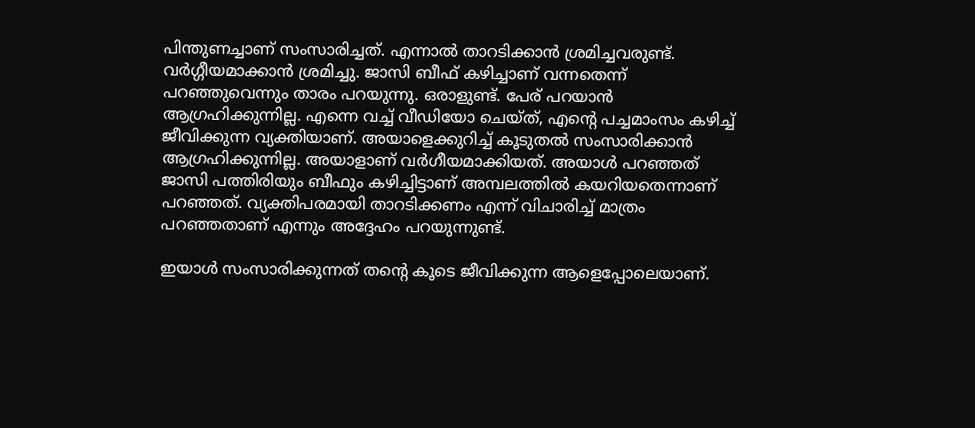പിന്തുണച്ചാണ് സംസാരിച്ചത്. എന്നാല്‍ താറടിക്കാന്‍ ശ്രമിച്ചവരുണ്ട്. വര്‍ഗ്ഗീയമാക്കാന്‍ ശ്രമിച്ചു. ജാസി ബീഫ് കഴിച്ചാണ് വന്നതെന്ന് പറഞ്ഞുവെന്നും താരം പറയുന്നു. ഒരാളുണ്ട്. പേര് പറയാന്‍ ആഗ്രഹിക്കുന്നില്ല. എന്നെ വച്ച് വീഡിയോ ചെയ്ത്, എന്റെ പച്ചമാംസം കഴിച്ച് ജീവിക്കുന്ന വ്യക്തിയാണ്. അയാളെക്കുറിച്ച് കൂടുതല്‍ സംസാരിക്കാന്‍ ആഗ്രഹിക്കുന്നില്ല. അയാളാണ് വര്‍ഗീയമാക്കിയത്. അയാള്‍ പറഞ്ഞത് ജാസി പത്തിരിയും ബീഫും കഴിച്ചിട്ടാണ് അമ്പലത്തില്‍ കയറിയതെന്നാണ് പറഞ്ഞത്. വ്യക്തിപരമായി താറടിക്കണം എന്ന് വിചാരിച്ച് മാത്രം പറഞ്ഞതാണ് എന്നും അദ്ദേഹം പറയുന്നുണ്ട്.

ഇയാള്‍ സംസാരിക്കുന്നത് തന്റെ കൂടെ ജീവിക്കുന്ന ആളെപ്പോലെയാണ്.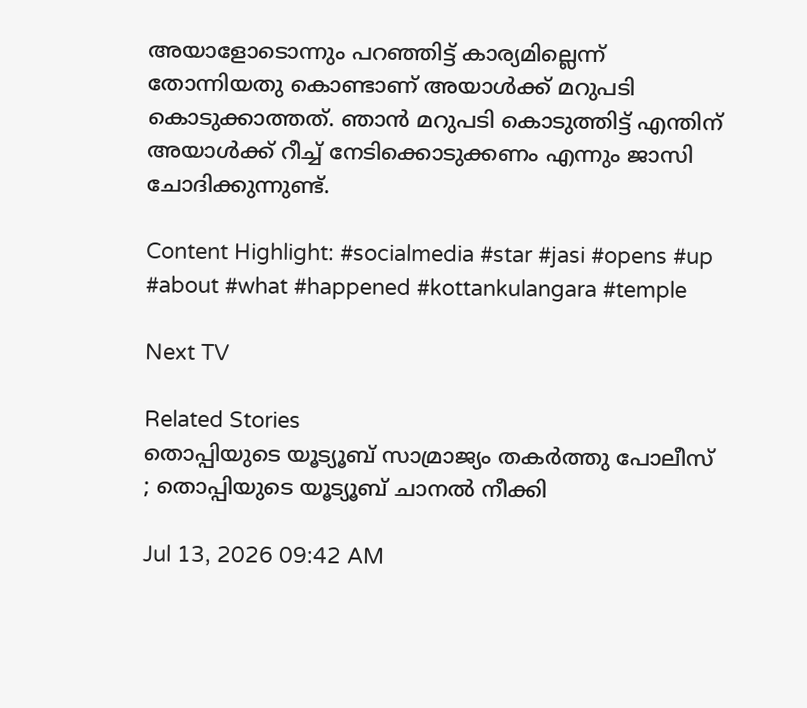അയാളോടൊന്നും പറഞ്ഞിട്ട് കാര്യമില്ലെന്ന് തോന്നിയതു കൊണ്ടാണ് അയാള്‍ക്ക് മറുപടി കൊടുക്കാത്തത്. ഞാന്‍ മറുപടി കൊടുത്തിട്ട് എന്തിന് അയാള്‍ക്ക് റീച്ച് നേടിക്കൊടുക്കണം എന്നും ജാസി ചോദിക്കുന്നുണ്ട്.

Content Highlight: #socialmedia #star #jasi #opens #up #about #what #happened #kottankulangara #temple

Next TV

Related Stories
തൊപ്പിയുടെ യൂട്യൂബ് സാമ്രാജ്യം തകർത്തു പോലീസ് ; തൊപ്പിയുടെ യൂട്യൂബ് ചാനല്‍ നീക്കി

Jul 13, 2026 09:42 AM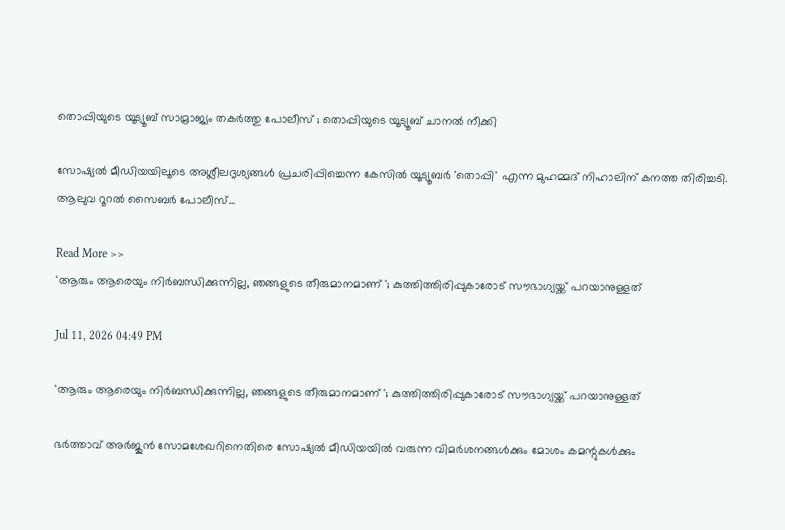തൊപ്പിയുടെ യൂട്യൂബ് സാമ്രാജ്യം തകർത്തു പോലീസ് ; തൊപ്പിയുടെ യൂട്യൂബ് ചാനല്‍ നീക്കി

സോഷ്യൽ മീഡിയയിലൂടെ അശ്ലീലദൃശ്യങ്ങൾ പ്രചരിപ്പിച്ചെന്ന കേസിൽ യൂട്യൂബർ 'തൊപ്പി' എന്ന മുഹമ്മദ് നിഹാലിന് കനത്ത തിരിച്ചടി. ആലുവ റൂറൽ സൈബർ പോലീസ്...

Read More >>
'ആരും ആരെയും നിർബന്ധിക്കുന്നില്ല, ഞങ്ങളുടെ തീരുമാനമാണ് '; കുത്തിത്തിരിപ്പുകാരോട് സൗഭാഗ്യയ്ക്ക് പറയാനുള്ളത്

Jul 11, 2026 04:49 PM

'ആരും ആരെയും നിർബന്ധിക്കുന്നില്ല, ഞങ്ങളുടെ തീരുമാനമാണ് '; കുത്തിത്തിരിപ്പുകാരോട് സൗഭാഗ്യയ്ക്ക് പറയാനുള്ളത്

ഭർത്താവ് അർജുൻ സോമശേഖറിനെതിരെ സോഷ്യൽ മീഡിയയിൽ വരുന്ന വിമർശനങ്ങൾക്കും മോശം കമന്റുകൾക്കും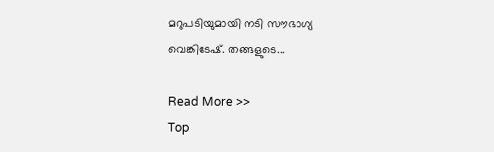മറുപടിയുമായി നടി സൗഭാഗ്യ വെങ്കിടേഷ്. തങ്ങളുടെ...

Read More >>
Top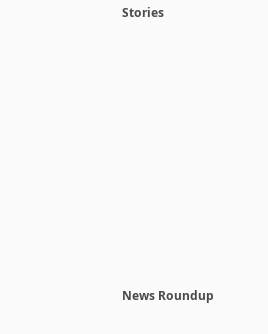Stories










News Roundup